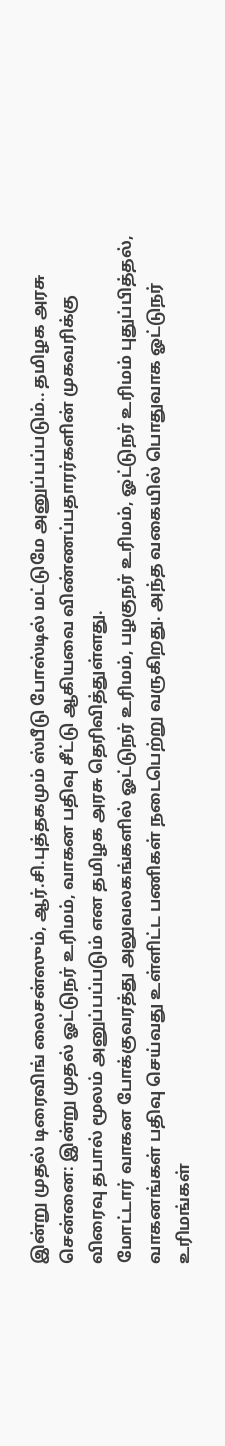இன்று முதல் டிரைவிங் லைசன்ஸும், ஆர்.சி.புத்தகமும் ஸ்பீடு போஸ்டில் மட்டுமே அனுப்பப்படும்.. தமிழக அரசு
சென்னை: இன்று முதல் ஓட்டுநர் உரிமம், வாகன பதிவு சீட்டு ஆகியவை விண்ணப்பதாரர்களின் முகவரிக்கு விரைவு தபால் மூலம் அனுப்பப்படும் என தமிழக அரசு தெரிவித்துள்ளது.
மோட்டார் வாகன போக்குவரத்து அலுவலகங்களில் ஓட்டுநர் உரிமம், பழகுநர் உரிமம், ஓட்டுநர் உரிமம் புதுப்பித்தல், வாகனங்கள் பதிவு செய்வது உள்ளிட்ட பணிகள் நடைபெற்று வருகிறது. அந்த வகையில் பொதுவாக ஓட்டுநர் உரிமங்கள்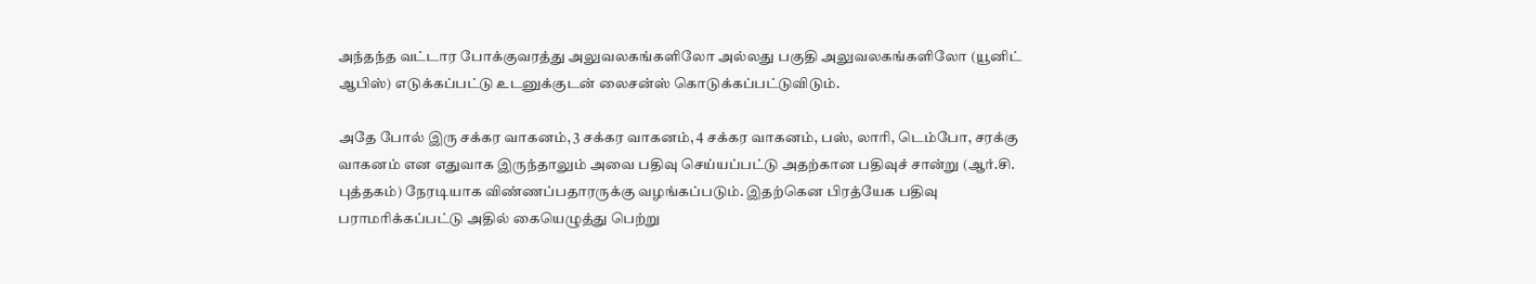அந்தந்த வட்டார போக்குவரத்து அலுவலகங்களிலோ அல்லது பகுதி அலுவலகங்களிலோ (யூனிட் ஆபிஸ்) எடுக்கப்பட்டு உடனுக்குடன் லைசன்ஸ் கொடுக்கப்பட்டுவிடும்.

அதே போல் இரு சக்கர வாகனம், 3 சக்கர வாகனம், 4 சக்கர வாகனம், பஸ், லாரி, டெம்போ, சரக்கு வாகனம் என எதுவாக இருந்தாலும் அவை பதிவு செய்யப்பட்டு அதற்கான பதிவுச் சான்று (ஆர்.சி. புத்தகம்) நேரடியாக விண்ணப்பதாரருக்கு வழங்கப்படும். இதற்கென பிரத்யேக பதிவு பராமரிக்கப்பட்டு அதில் கையெழுத்து பெற்று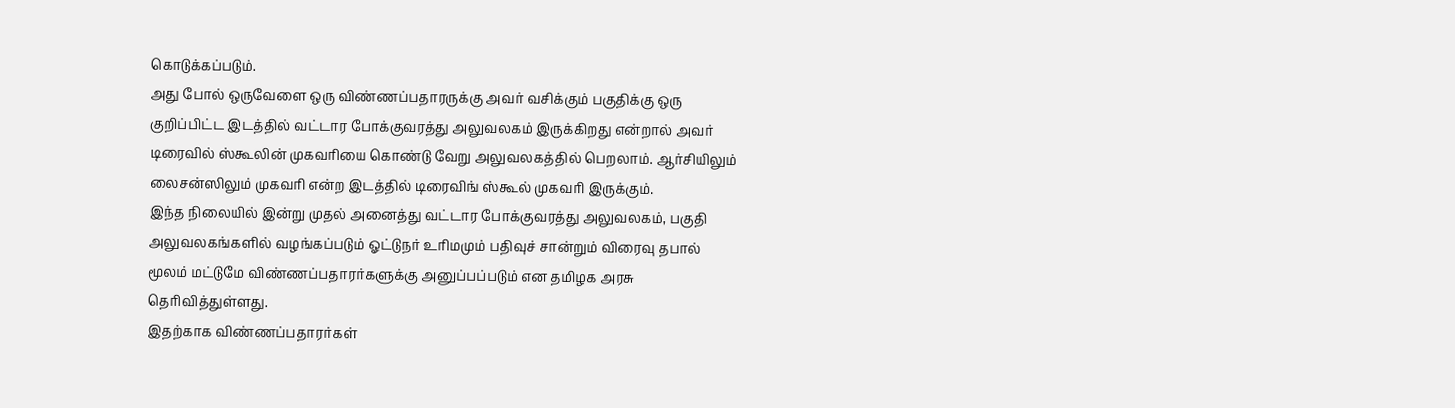கொடுக்கப்படும்.
அது போல் ஒருவேளை ஒரு விண்ணப்பதாரருக்கு அவர் வசிக்கும் பகுதிக்கு ஒரு குறிப்பிட்ட இடத்தில் வட்டார போக்குவரத்து அலுவலகம் இருக்கிறது என்றால் அவர் டிரைவில் ஸ்கூலின் முகவரியை கொண்டு வேறு அலுவலகத்தில் பெறலாம். ஆர்சியிலும் லைசன்ஸிலும் முகவரி என்ற இடத்தில் டிரைவிங் ஸ்கூல் முகவரி இருக்கும்.
இந்த நிலையில் இன்று முதல் அனைத்து வட்டார போக்குவரத்து அலுவலகம், பகுதி அலுவலகங்களில் வழங்கப்படும் ஓட்டுநர் உரிமமும் பதிவுச் சான்றும் விரைவு தபால் மூலம் மட்டுமே விண்ணப்பதாரர்களுக்கு அனுப்பப்படும் என தமிழக அரசு தெரிவித்துள்ளது.
இதற்காக விண்ணப்பதாரர்கள்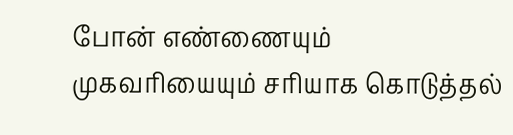போன் எண்ணையும் முகவரியையும் சரியாக கொடுத்தல்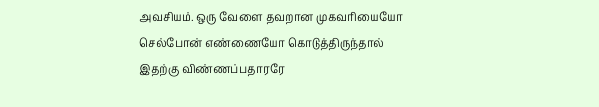அவசியம். ஒரு வேளை தவறான முகவரியையோ செல்போன் எண்ணையோ கொடுத்திருந்தால் இதற்கு விண்ணப்பதாரரே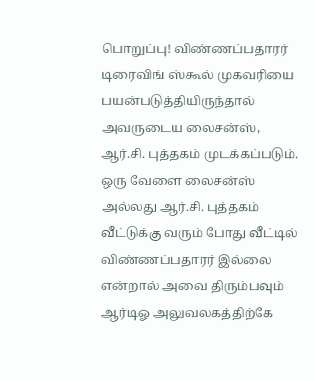பொறுப்பு! விண்ணப்பதாரர் டிரைவிங் ஸ்கூல் முகவரியை பயன்படுத்தியிருந்தால் அவருடைய லைசன்ஸ், ஆர்.சி. புத்தகம் முடக்கப்படும்.
ஒரு வேளை லைசன்ஸ் அல்லது ஆர்.சி. புத்தகம் வீட்டுக்கு வரும் போது வீட்டில் விண்ணப்பதாரர் இல்லை என்றால் அவை திரும்பவும் ஆர்டிஓ அலுவலகத்திற்கே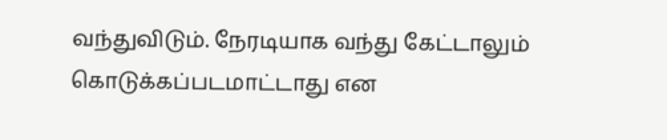வந்துவிடும். நேரடியாக வந்து கேட்டாலும் கொடுக்கப்படமாட்டாது என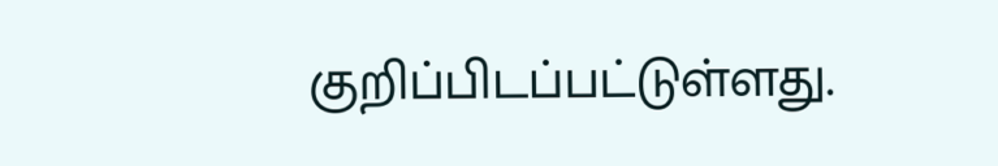குறிப்பிடப்பட்டுள்ளது.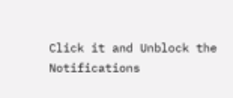Click it and Unblock the Notifications